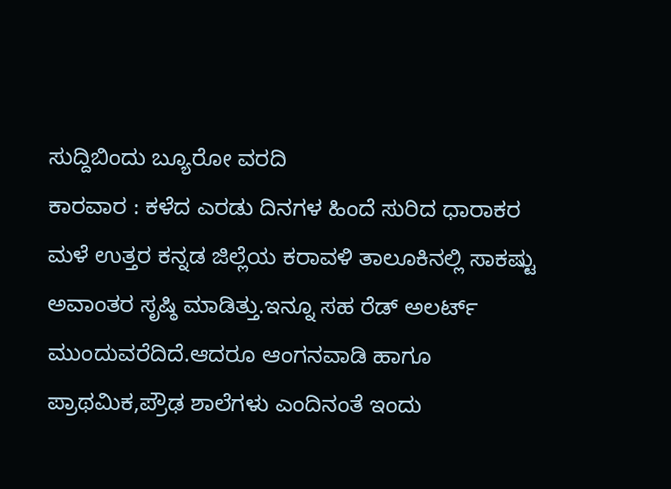ಸುದ್ದಿಬಿಂದು ಬ್ಯೂರೋ ವರದಿ
ಕಾರವಾರ : ಕಳೆದ ಎರಡು ದಿನಗಳ ಹಿಂದೆ ಸುರಿದ ಧಾರಾಕರ ಮಳೆ ಉತ್ತರ ಕನ್ನಡ ಜಿಲ್ಲೆಯ ಕರಾವಳಿ ತಾಲೂಕಿನಲ್ಲಿ ಸಾಕಷ್ಟು ಅವಾಂತರ ಸೃಷ್ಠಿ ಮಾಡಿತ್ತು.ಇನ್ನೂ ಸಹ ರೆಡ್ ಅಲರ್ಟ್ ಮುಂದುವರೆದಿದೆ.ಆದರೂ ಆಂಗನವಾಡಿ ಹಾಗೂ ಪ್ರಾಥಮಿಕ,ಪ್ರೌಢ ಶಾಲೆಗಳು ಎಂದಿನಂತೆ ಇಂದು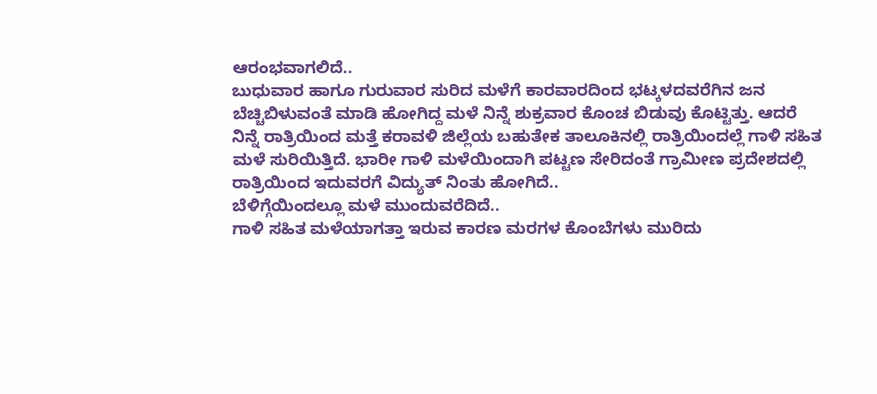ಆರಂಭವಾಗಲಿದೆ..
ಬುಧುವಾರ ಹಾಗೂ ಗುರುವಾರ ಸುರಿದ ಮಳೆಗೆ ಕಾರವಾರದಿಂದ ಭಟ್ಕಳದವರೆಗಿನ ಜನ ಬೆಚ್ಚಿಬಿಳುವಂತೆ ಮಾಡಿ ಹೋಗಿದ್ದ ಮಳೆ ನಿನ್ನೆ ಶುಕ್ರವಾರ ಕೊಂಚ ಬಿಡುವು ಕೊಟ್ಟಿತ್ತು. ಆದರೆ ನಿನ್ನೆ ರಾತ್ರಿಯಿಂದ ಮತ್ತೆ ಕರಾವಳಿ ಜಿಲ್ಲೆಯ ಬಹುತೇಕ ತಾಲೂಕಿನಲ್ಲಿ ರಾತ್ರಿಯಿಂದಲ್ಲೆ ಗಾಳಿ ಸಹಿತ ಮಳೆ ಸುರಿಯಿತ್ತಿದೆ. ಭಾರೀ ಗಾಳಿ ಮಳೆಯಿಂದಾಗಿ ಪಟ್ಟಣ ಸೇರಿದಂತೆ ಗ್ರಾಮೀಣ ಪ್ರದೇಶದಲ್ಲಿ ರಾತ್ರಿಯಿಂದ ಇದುವರಗೆ ವಿದ್ಯುತ್ ನಿಂತು ಹೋಗಿದೆ..
ಬೆಳಿಗ್ಗೆಯಿಂದಲ್ಲೂ ಮಳೆ ಮುಂದುವರೆದಿದೆ..
ಗಾಳಿ ಸಹಿತ ಮಳೆಯಾಗತ್ತಾ ಇರುವ ಕಾರಣ ಮರಗಳ ಕೊಂಬೆಗಳು ಮುರಿದು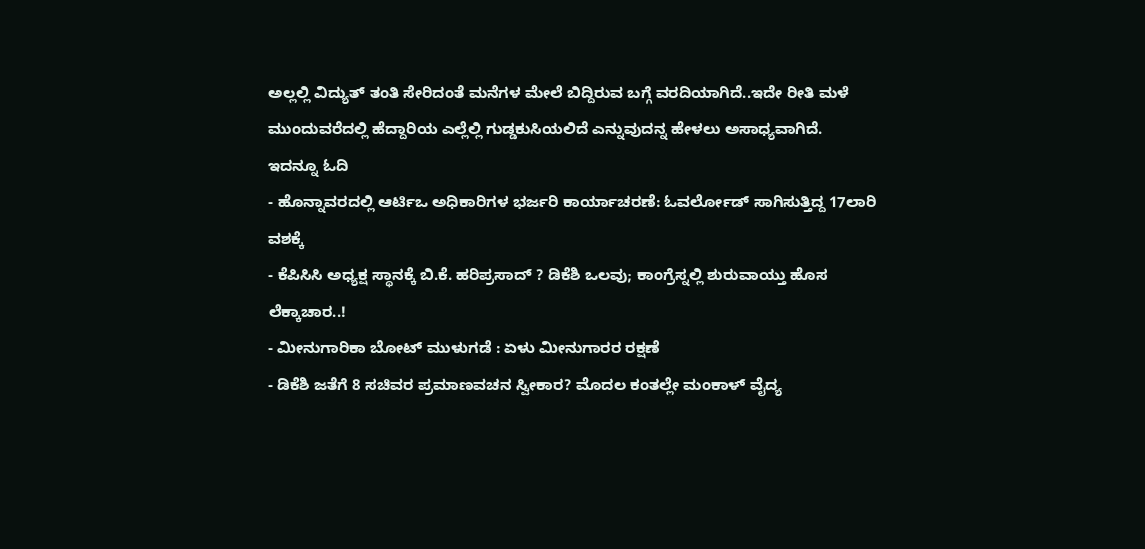ಅಲ್ಲಲ್ಲಿ ವಿದ್ಯುತ್ ತಂತಿ ಸೇರಿದಂತೆ ಮನೆಗಳ ಮೇಲೆ ಬಿದ್ದಿರುವ ಬಗ್ಗೆ ವರದಿಯಾಗಿದೆ..ಇದೇ ರೀತಿ ಮಳೆ ಮುಂದುವರೆದಲ್ಲಿ ಹೆದ್ದಾರಿಯ ಎಲ್ಲೆಲ್ಲಿ ಗುಡ್ಡಕುಸಿಯಲಿದೆ ಎನ್ನುವುದನ್ನ ಹೇಳಲು ಅಸಾಧ್ಯವಾಗಿದೆ.
ಇದನ್ನೂ ಓದಿ
- ಹೊನ್ನಾವರದಲ್ಲಿ ಆರ್ಟಿಒ ಅಧಿಕಾರಿಗಳ ಭರ್ಜರಿ ಕಾರ್ಯಾಚರಣೆ: ಓವರ್ಲೋಡ್ ಸಾಗಿಸುತ್ತಿದ್ದ 17ಲಾರಿ ವಶಕ್ಕೆ
- ಕೆಪಿಸಿಸಿ ಅಧ್ಯಕ್ಷ ಸ್ಥಾನಕ್ಕೆ ಬಿ.ಕೆ. ಹರಿಪ್ರಸಾದ್ ? ಡಿಕೆಶಿ ಒಲವು; ಕಾಂಗ್ರೆಸ್ನಲ್ಲಿ ಶುರುವಾಯ್ತು ಹೊಸ ಲೆಕ್ಕಾಚಾರ..!
- ಮೀನುಗಾರಿಕಾ ಬೋಟ್ ಮುಳುಗಡೆ : ಏಳು ಮೀನುಗಾರರ ರಕ್ಷಣೆ
- ಡಿಕೆಶಿ ಜತೆಗೆ 8 ಸಚಿವರ ಪ್ರಮಾಣವಚನ ಸ್ವೀಕಾರ? ಮೊದಲ ಕಂತಲ್ಲೇ ಮಂಕಾಳ್ ವೈದ್ಯ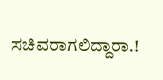ಸಚಿವರಾಗಲಿದ್ದಾರಾ.!